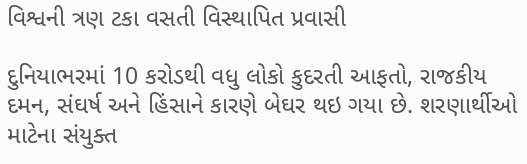વિશ્વની ત્રણ ટકા વસતી વિસ્થાપિત પ્રવાસી

દુનિયાભરમાં 10 કરોડથી વધુ લોકો કુદરતી આફતો, રાજકીય દમન, સંઘર્ષ અને હિંસાને કારણે બેઘર થઇ ગયા છે. શરણાર્થીઓ માટેના સંયુક્ત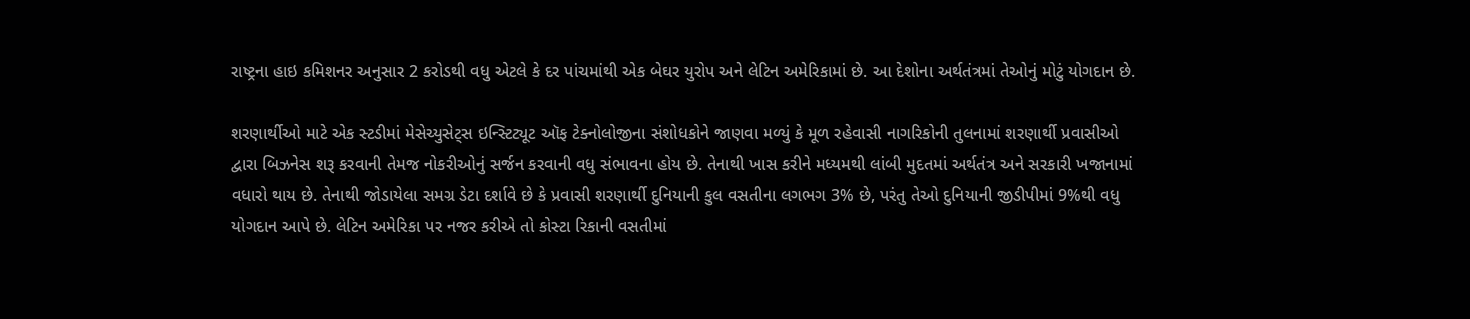રાષ્ટ્રના હાઇ કમિશનર અનુસાર 2 કરોડથી વધુ એટલે કે દર પાંચમાંથી એક બેઘર યુરોપ અને લેટિન અમેરિકામાં છે. આ દેશોના અર્થતંત્રમાં તેઓનું મોટું યોગદાન છે.

શરણાર્થીઓ માટે એક સ્ટડીમાં મેસેચ્યુસેટ્સ ઇન્સ્ટિટ્યૂટ ઑફ ટેક્નોલોજીના સંશોધકોને જાણવા મળ્યું કે મૂળ રહેવાસી નાગરિકોની તુલનામાં શરણાર્થી પ્રવાસીઓ દ્વારા બિઝનેસ શરૂ કરવાની તેમજ નોકરીઓનું સર્જન કરવાની વધુ સંભાવના હોય છે. તેનાથી ખાસ કરીને મધ્યમથી લાંબી મુદતમાં અર્થતંત્ર અને સરકારી ખજાનામાં વધારો થાય છે. તેનાથી જોડાયેલા સમગ્ર ડેટા દર્શાવે છે કે પ્રવાસી શરણાર્થી દુનિયાની કુલ વસતીના લગભગ 3% છે, પરંતુ તેઓ દુનિયાની જીડીપીમાં 9%થી વધુ યોગદાન આપે છે. લેટિન અમેરિકા પર નજર કરીએ તો કોસ્ટા રિકાની વસતીમાં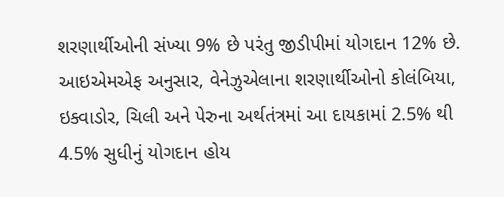શરણાર્થીઓની સંખ્યા 9% છે પરંતુ જીડીપીમાં યોગદાન 12% છે. આઇએમએફ અનુસાર, વેનેઝુએલાના શરણાર્થીઓનો કોલંબિયા, ઇક્વાડોર, ચિલી અને પેરુના અર્થતંત્રમાં આ દાયકામાં 2.5% થી 4.5% સુધીનું યોગદાન હોય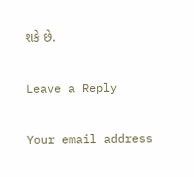શકે છે.

Leave a Reply

Your email address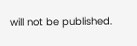will not be published.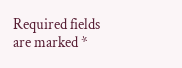Required fields are marked *